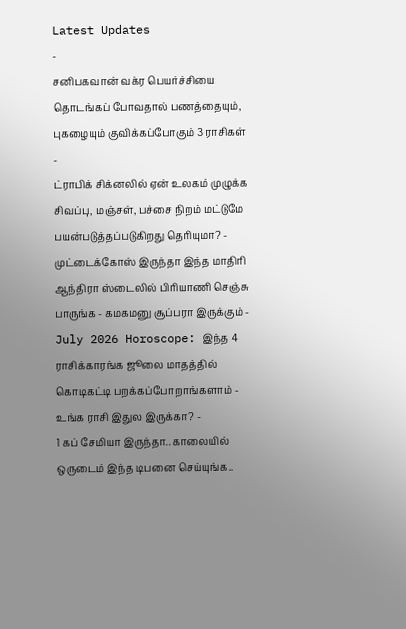Latest Updates
-
சனிபகவான் வக்ர பெயர்ச்சியை தொடங்கப் போவதால் பணத்தையும், புகழையும் குவிக்கப்போகும் 3 ராசிகள் -
ட்ராபிக் சிக்னலில் ஏன் உலகம் முழுக்க சிவப்பு, மஞ்சள், பச்சை நிறம் மட்டுமே பயன்படுத்தப்படுகிறது தெரியுமா? -
முட்டைக்கோஸ் இருந்தா இந்த மாதிரி ஆந்திரா ஸ்டைலில் பிரியாணி செஞ்சு பாருங்க - கமகமனு சூப்பரா இருக்கும் -
July 2026 Horoscope: இந்த 4 ராசிக்காரங்க ஜூலை மாதத்தில் கொடிகட்டி பறக்கப்போறாங்களாம் - உங்க ராசி இதுல இருக்கா? -
1 கப் சேமியா இருந்தா.. காலையில் ஒருடைம் இந்த டிபனை செய்யுங்க..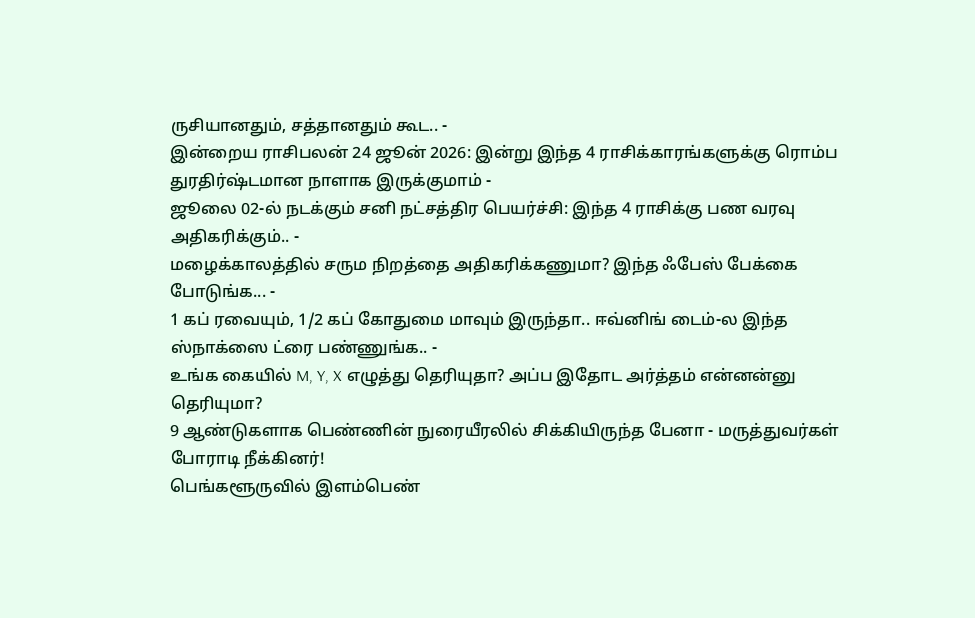ருசியானதும், சத்தானதும் கூட.. -
இன்றைய ராசிபலன் 24 ஜூன் 2026: இன்று இந்த 4 ராசிக்காரங்களுக்கு ரொம்ப துரதிர்ஷ்டமான நாளாக இருக்குமாம் -
ஜூலை 02-ல் நடக்கும் சனி நட்சத்திர பெயர்ச்சி: இந்த 4 ராசிக்கு பண வரவு அதிகரிக்கும்.. -
மழைக்காலத்தில் சரும நிறத்தை அதிகரிக்கணுமா? இந்த ஃபேஸ் பேக்கை போடுங்க... -
1 கப் ரவையும், 1/2 கப் கோதுமை மாவும் இருந்தா.. ஈவ்னிங் டைம்-ல இந்த ஸ்நாக்ஸை ட்ரை பண்ணுங்க.. -
உங்க கையில் M, Y, X எழுத்து தெரியுதா? அப்ப இதோட அர்த்தம் என்னன்னு தெரியுமா?
9 ஆண்டுகளாக பெண்ணின் நுரையீரலில் சிக்கியிருந்த பேனா - மருத்துவர்கள் போராடி நீக்கினர்!
பெங்களூருவில் இளம்பெண்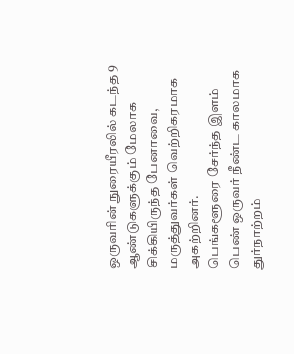ஒருவரின் நுரையீரலில் கடந்த 9 ஆண்டுகளுக்கும் மேலாக சிக்கியிருந்த பேனாவை, மருத்துவர்கள் வெற்றிகரமாக அகற்றினர்.
பெங்களூரை சேர்ந்த இளம் பெண் ஒருவர் நீண்ட காலமாக துர்நாற்றம்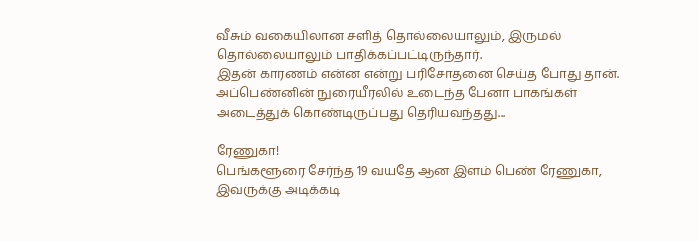வீசும் வகையிலான சளித் தொல்லையாலும், இருமல் தொல்லையாலும் பாதிக்கப்பட்டிருந்தார்.
இதன் காரணம் என்ன என்று பரிசோதனை செய்த போது தான். அப்பெண்னின் நுரையீரலில் உடைந்த பேனா பாகங்கள் அடைத்துக் கொண்டிருப்பது தெரியவந்தது...

ரேணுகா!
பெங்களூரை சேர்ந்த 19 வயதே ஆன இளம் பெண் ரேணுகா, இவருக்கு அடிக்கடி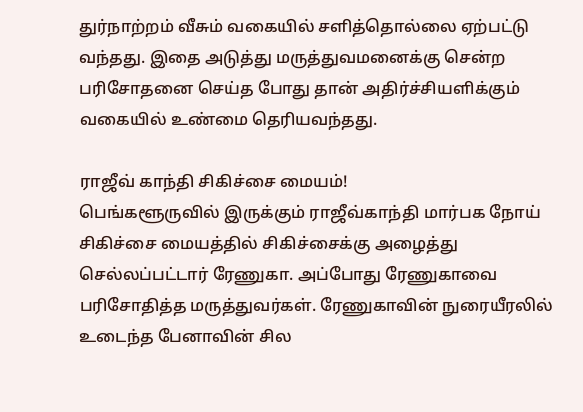துர்நாற்றம் வீசும் வகையில் சளித்தொல்லை ஏற்பட்டு வந்தது. இதை அடுத்து மருத்துவமனைக்கு சென்ற பரிசோதனை செய்த போது தான் அதிர்ச்சியளிக்கும் வகையில் உண்மை தெரியவந்தது.

ராஜீவ் காந்தி சிகிச்சை மையம்!
பெங்களூருவில் இருக்கும் ராஜீவ்காந்தி மார்பக நோய் சிகிச்சை மையத்தில் சிகிச்சைக்கு அழைத்து செல்லப்பட்டார் ரேணுகா. அப்போது ரேணுகாவை பரிசோதித்த மருத்துவர்கள். ரேணுகாவின் நுரையீரலில் உடைந்த பேனாவின் சில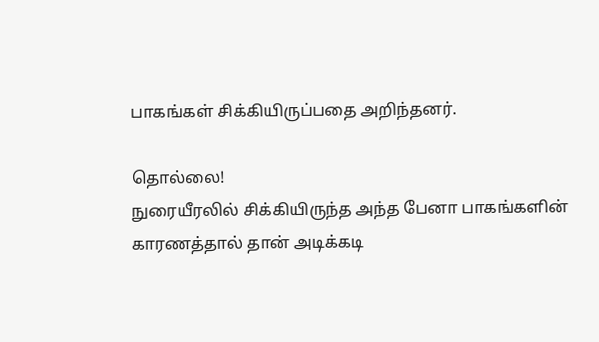பாகங்கள் சிக்கியிருப்பதை அறிந்தனர்.

தொல்லை!
நுரையீரலில் சிக்கியிருந்த அந்த பேனா பாகங்களின் காரணத்தால் தான் அடிக்கடி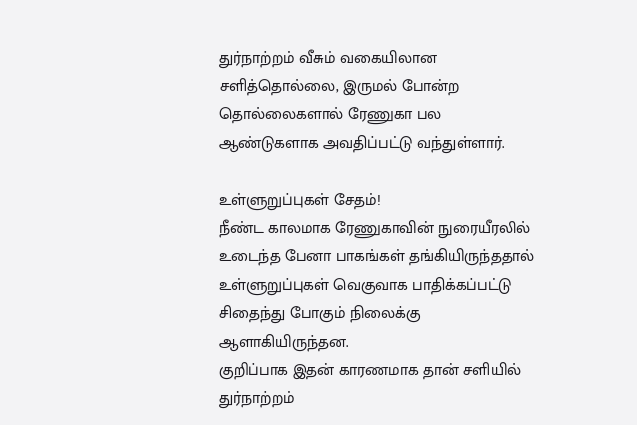துர்நாற்றம் வீசும் வகையிலான சளித்தொல்லை, இருமல் போன்ற தொல்லைகளால் ரேணுகா பல ஆண்டுகளாக அவதிப்பட்டு வந்துள்ளார்.

உள்ளுறுப்புகள் சேதம்!
நீண்ட காலமாக ரேணுகாவின் நுரையீரலில் உடைந்த பேனா பாகங்கள் தங்கியிருந்ததால் உள்ளுறுப்புகள் வெகுவாக பாதிக்கப்பட்டு சிதைந்து போகும் நிலைக்கு ஆளாகியிருந்தன.
குறிப்பாக இதன் காரணமாக தான் சளியில் துர்நாற்றம்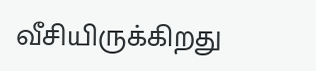வீசியிருக்கிறது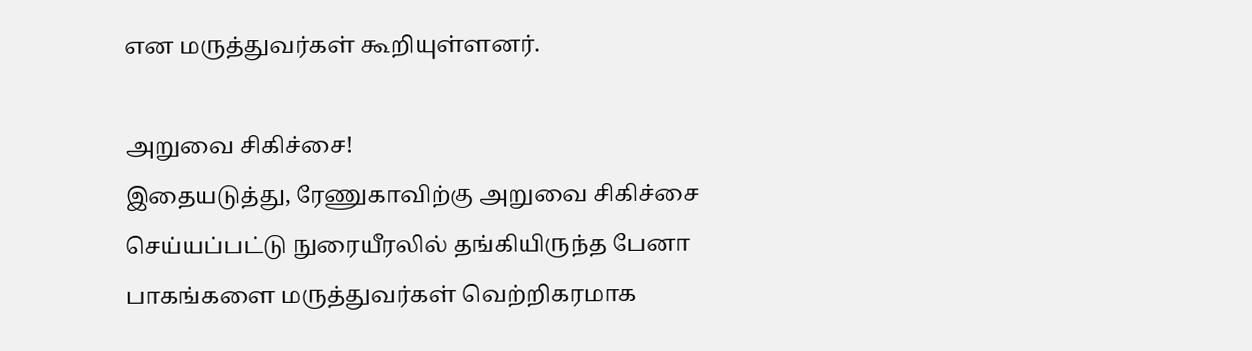என மருத்துவர்கள் கூறியுள்ளனர்.

அறுவை சிகிச்சை!
இதையடுத்து, ரேணுகாவிற்கு அறுவை சிகிச்சை செய்யப்பட்டு நுரையீரலில் தங்கியிருந்த பேனா பாகங்களை மருத்துவர்கள் வெற்றிகரமாக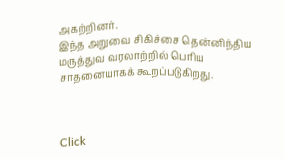அகற்றினர்.
இந்த அறுவை சிகிச்சை தென்னிந்திய மருத்துவ வரலாற்றில் பெரிய சாதனையாகக் கூறப்படுகிறது.



Click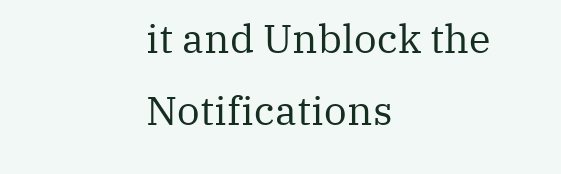it and Unblock the Notifications